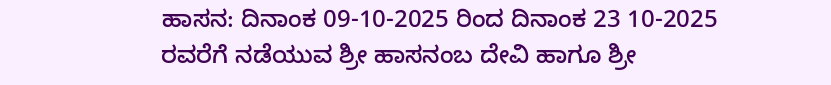ಹಾಸನ: ದಿನಾಂಕ 09-10-2025 ರಿಂದ ದಿನಾಂಕ 23 10-2025 ರವರೆಗೆ ನಡೆಯುವ ಶ್ರೀ ಹಾಸನಂಬ ದೇವಿ ಹಾಗೂ ಶ್ರೀ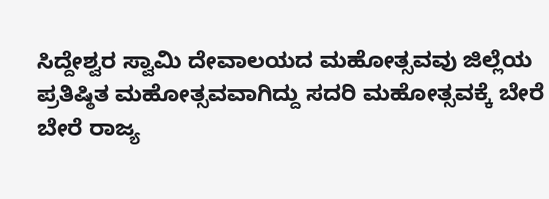ಸಿದ್ದೇಶ್ವರ ಸ್ವಾಮಿ ದೇವಾಲಯದ ಮಹೋತ್ಸವವು ಜಿಲ್ಲೆಯ ಪ್ರತಿಷ್ಠಿತ ಮಹೋತ್ಸವವಾಗಿದ್ದು ಸದರಿ ಮಹೋತ್ಸವಕ್ಕೆ ಬೇರೆ ಬೇರೆ ರಾಜ್ಯ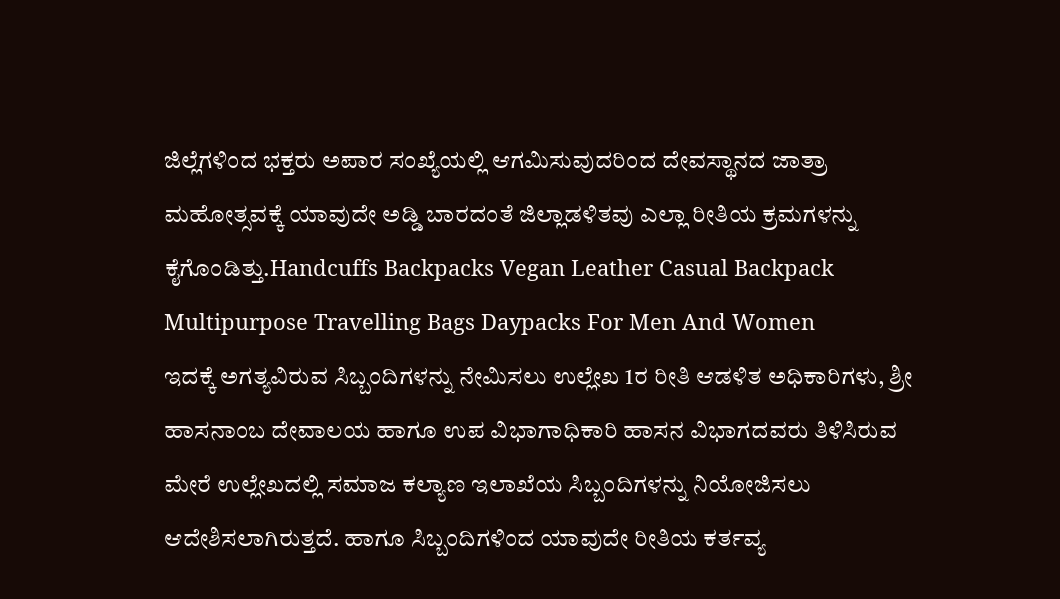ಜಿಲ್ಲೆಗಳಿಂದ ಭಕ್ತರು ಅಪಾರ ಸಂಖ್ಯೆಯಲ್ಲಿ ಆಗಮಿಸುವುದರಿಂದ ದೇವಸ್ಥಾನದ ಜಾತ್ರಾ ಮಹೋತ್ಸವಕ್ಕೆ ಯಾವುದೇ ಅಡ್ಡಿ ಬಾರದಂತೆ ಜಿಲ್ಲಾಡಳಿತವು ಎಲ್ಲಾ ರೀತಿಯ ಕ್ರಮಗಳನ್ನು ಕೈಗೊಂಡಿತ್ತು.Handcuffs Backpacks Vegan Leather Casual Backpack Multipurpose Travelling Bags Daypacks For Men And Women
ಇದಕ್ಕೆ ಅಗತ್ಯವಿರುವ ಸಿಬ್ಬಂದಿಗಳನ್ನು ನೇಮಿಸಲು ಉಲ್ಲೇಖ 1ರ ರೀತಿ ಆಡಳಿತ ಅಧಿಕಾರಿಗಳು, ಶ್ರೀ ಹಾಸನಾಂಬ ದೇವಾಲಯ ಹಾಗೂ ಉಪ ವಿಭಾಗಾಧಿಕಾರಿ ಹಾಸನ ವಿಭಾಗದವರು ತಿಳಿಸಿರುವ ಮೇರೆ ಉಲ್ಲೇಖದಲ್ಲಿ ಸಮಾಜ ಕಲ್ಯಾಣ ಇಲಾಖೆಯ ಸಿಬ್ಬಂದಿಗಳನ್ನು ನಿಯೋಜಿಸಲು ಆದೇಶಿಸಲಾಗಿರುತ್ತದೆ. ಹಾಗೂ ಸಿಬ್ಬಂದಿಗಳಿಂದ ಯಾವುದೇ ರೀತಿಯ ಕರ್ತವ್ಯ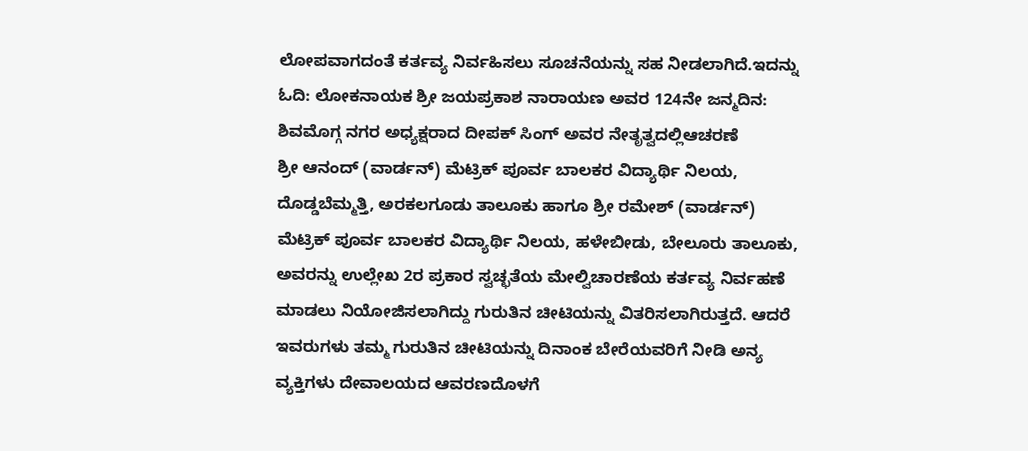ಲೋಪವಾಗದಂತೆ ಕರ್ತವ್ಯ ನಿರ್ವಹಿಸಲು ಸೂಚನೆಯನ್ನು ಸಹ ನೀಡಲಾಗಿದೆ.ಇದನ್ನು ಓದಿ: ಲೋಕನಾಯಕ ಶ್ರೀ ಜಯಪ್ರಕಾಶ ನಾರಾಯಣ ಅವರ 124ನೇ ಜನ್ಮದಿನ: ಶಿವಮೊಗ್ಗ ನಗರ ಅಧ್ಯಕ್ಷರಾದ ದೀಪಕ್ ಸಿಂಗ್ ಅವರ ನೇತೃತ್ವದಲ್ಲಿಆಚರಣೆ
ಶ್ರೀ ಆನಂದ್ (ವಾರ್ಡನ್) ಮೆಟ್ರಿಕ್ ಪೂರ್ವ ಬಾಲಕರ ವಿದ್ಯಾರ್ಥಿ ನಿಲಯ, ದೊಡ್ಡಬೆಮ್ಮತ್ತಿ, ಅರಕಲಗೂಡು ತಾಲೂಕು ಹಾಗೂ ಶ್ರೀ ರಮೇಶ್ (ವಾರ್ಡನ್) ಮೆಟ್ರಿಕ್ ಪೂರ್ವ ಬಾಲಕರ ವಿದ್ಯಾರ್ಥಿ ನಿಲಯ, ಹಳೇಬೀಡು, ಬೇಲೂರು ತಾಲೂಕು, ಅವರನ್ನು ಉಲ್ಲೇಖ 2ರ ಪ್ರಕಾರ ಸ್ವಚ್ಛತೆಯ ಮೇಲ್ವಿಚಾರಣೆಯ ಕರ್ತವ್ಯ ನಿರ್ವಹಣೆ ಮಾಡಲು ನಿಯೋಜಿಸಲಾಗಿದ್ದು ಗುರುತಿನ ಚೀಟಿಯನ್ನು ವಿತರಿಸಲಾಗಿರುತ್ತದೆ. ಆದರೆ ಇವರುಗಳು ತಮ್ಮ ಗುರುತಿನ ಚೀಟಿಯನ್ನು ದಿನಾಂಕ ಬೇರೆಯವರಿಗೆ ನೀಡಿ ಅನ್ಯ ವ್ಯಕ್ತಿಗಳು ದೇವಾಲಯದ ಆವರಣದೊಳಗೆ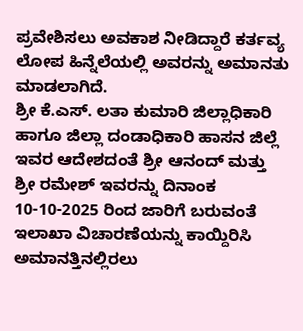ಪ್ರವೇಶಿಸಲು ಅವಕಾಶ ನೀಡಿದ್ದಾರೆ ಕರ್ತವ್ಯ ಲೋಪ ಹಿನ್ನೆಲೆಯಲ್ಲಿ ಅವರನ್ನು ಅಮಾನತು ಮಾಡಲಾಗಿದೆ.
ಶ್ರೀ ಕೆ.ಎಸ್. ಲತಾ ಕುಮಾರಿ ಜಿಲ್ಲಾಧಿಕಾರಿ ಹಾಗೂ ಜಿಲ್ಲಾ ದಂಡಾಧಿಕಾರಿ ಹಾಸನ ಜಿಲ್ಲೆ ಇವರ ಆದೇಶದಂತೆ ಶ್ರೀ ಆನಂದ್ ಮತ್ತು ಶ್ರೀ ರಮೇಶ್ ಇವರನ್ನು ದಿನಾಂಕ 10-10-2025 ರಿಂದ ಜಾರಿಗೆ ಬರುವಂತೆ ಇಲಾಖಾ ವಿಚಾರಣೆಯನ್ನು ಕಾಯ್ದಿರಿಸಿ ಅಮಾನತ್ತಿನಲ್ಲಿರಲು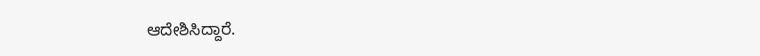ಆದೇಶಿಸಿದ್ದಾರೆ.